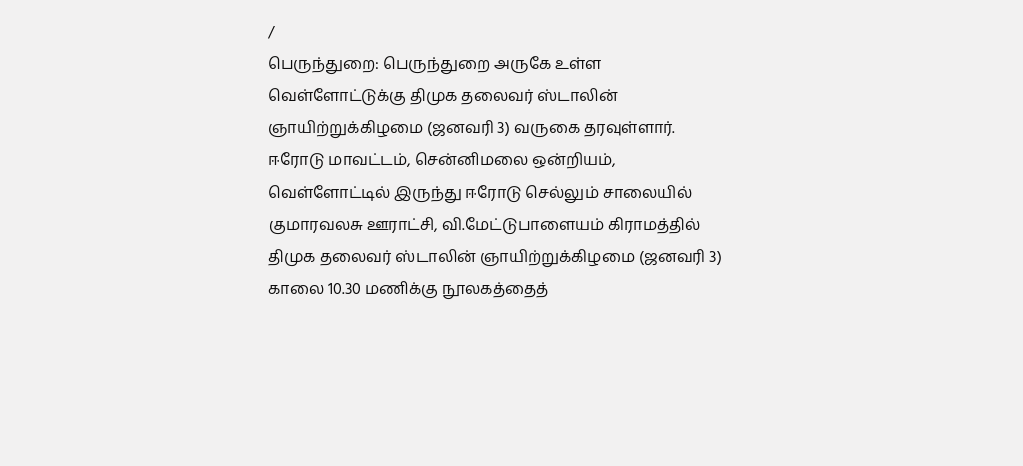/
பெருந்துறை: பெருந்துறை அருகே உள்ள வெள்ளோட்டுக்கு திமுக தலைவர் ஸ்டாலின் ஞாயிற்றுக்கிழமை (ஜனவரி 3) வருகை தரவுள்ளார்.
ஈரோடு மாவட்டம், சென்னிமலை ஒன்றியம், வெள்ளோட்டில் இருந்து ஈரோடு செல்லும் சாலையில் குமாரவலசு ஊராட்சி, வி.மேட்டுபாளையம் கிராமத்தில் திமுக தலைவர் ஸ்டாலின் ஞாயிற்றுக்கிழமை (ஜனவரி 3) காலை 10.30 மணிக்கு நூலகத்தைத்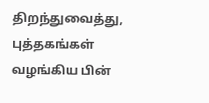திறந்துவைத்து, புத்தகங்கள் வழங்கிய பின்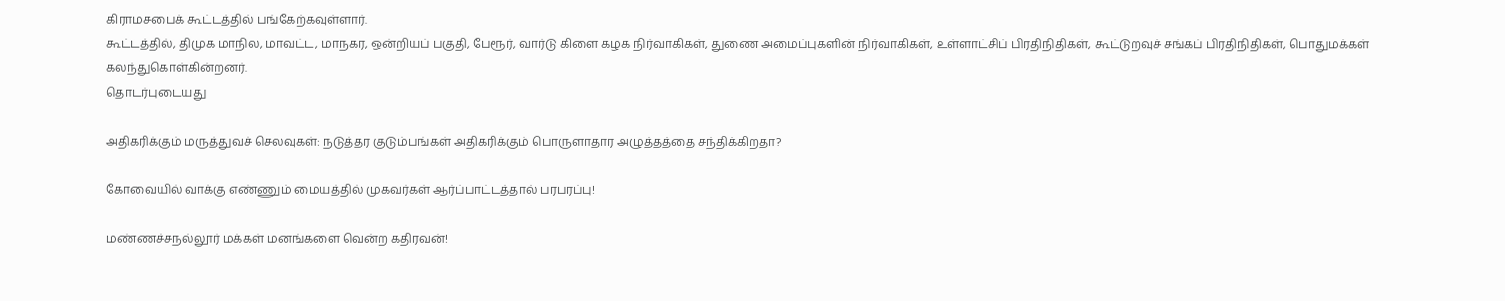கிராமசபைக் கூட்டத்தில் பங்கேற்கவுள்ளார்.
கூட்டத்தில், திமுக மாநில, மாவட்ட, மாநகர, ஒன்றியப் பகுதி, பேரூர், வார்டு கிளை கழக நிர்வாகிகள், துணை அமைப்புகளின் நிர்வாகிகள், உள்ளாட்சிப் பிரதிநிதிகள், கூட்டுறவுச் சங்கப் பிரதிநிதிகள், பொதுமக்கள் கலந்துகொள்கின்றனர்.
தொடர்புடையது

அதிகரிக்கும் மருத்துவச் செலவுகள்: நடுத்தர குடும்பங்கள் அதிகரிக்கும் பொருளாதார அழுத்தத்தை சந்திக்கிறதா?

கோவையில் வாக்கு எண்ணும் மையத்தில் முகவர்கள் ஆர்ப்பாட்டத்தால் பரபரப்பு!

மண்ணச்சநல்லூர் மக்கள் மனங்களை வென்ற கதிரவன்!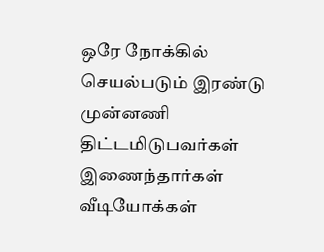ஒரே நோக்கில் செயல்படும் இரண்டு முன்னணி திட்டமிடுபவர்கள் இணைந்தார்கள்
வீடியோக்கள்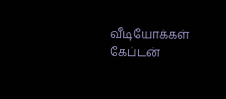வீடியோக்கள்
கேப்டன்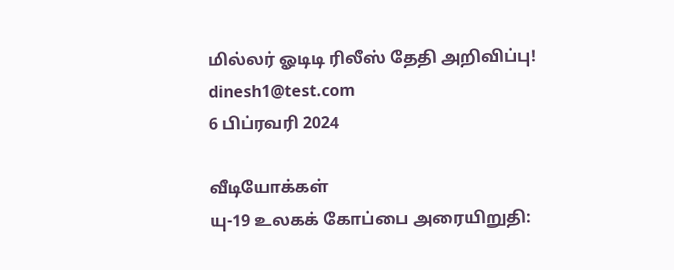மில்லர் ஓடிடி ரிலீஸ் தேதி அறிவிப்பு!
dinesh1@test.com
6 பிப்ரவரி 2024

வீடியோக்கள்
யு-19 உலகக் கோப்பை அரையிறுதி: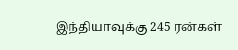இந்தியாவுக்கு 245 ரன்கள்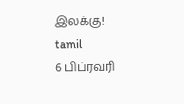இலக்கு!
tamil
6 பிப்ரவரி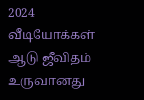2024
வீடியோக்கள்
ஆடு ஜீவிதம் உருவானது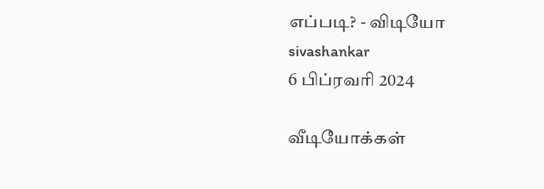எப்படி? - விடியோ
sivashankar
6 பிப்ரவரி 2024

வீடியோக்கள்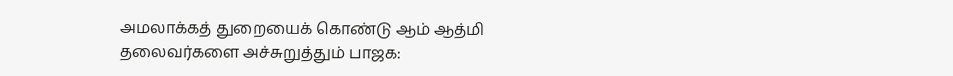அமலாக்கத் துறையைக் கொண்டு ஆம் ஆத்மி தலைவர்களை அச்சுறுத்தும் பாஜக: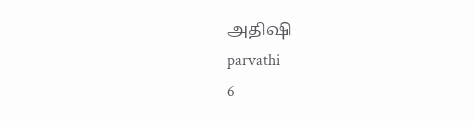அதிஷி
parvathi
6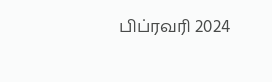பிப்ரவரி 2024